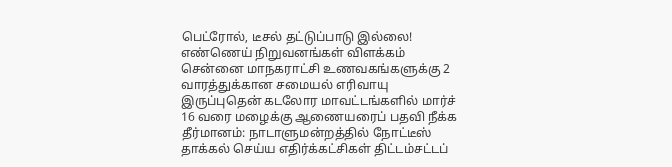பெட்ரோல், டீசல் தட்டுப்பாடு இல்லை! எண்ணெய் நிறுவனங்கள் விளக்கம் சென்னை மாநகராட்சி உணவகங்களுக்கு 2 வாரத்துக்கான சமையல் எரிவாயு இருப்புதென் கடலோர மாவட்டங்களில் மார்ச் 16 வரை மழைக்கு ஆணையரைப் பதவி நீக்க தீர்மானம்: நாடாளுமன்றத்தில் நோட்டீஸ் தாக்கல் செய்ய எதிர்க்கட்சிகள் திட்டம்சட்டப்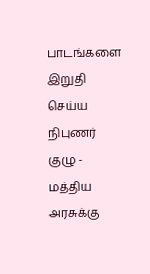பாடங்களை இறுதி செய்ய நிபுணர் குழு - மத்திய அரசுக்கு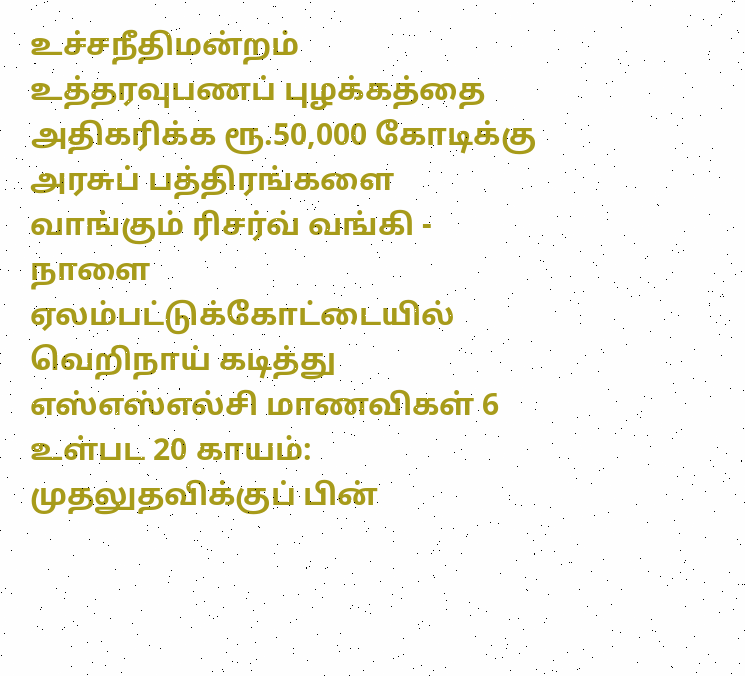உச்சநீதிமன்றம் உத்தரவுபணப் புழக்கத்தை அதிகரிக்க ரூ.50,000 கோடிக்கு அரசுப் பத்திரங்களை வாங்கும் ரிசர்வ் வங்கி - நாளை ஏலம்பட்டுக்கோட்டையில் வெறிநாய் கடித்து எஸ்எஸ்எல்சி மாணவிகள் 6 உள்பட 20 காயம்: முதலுதவிக்குப் பின்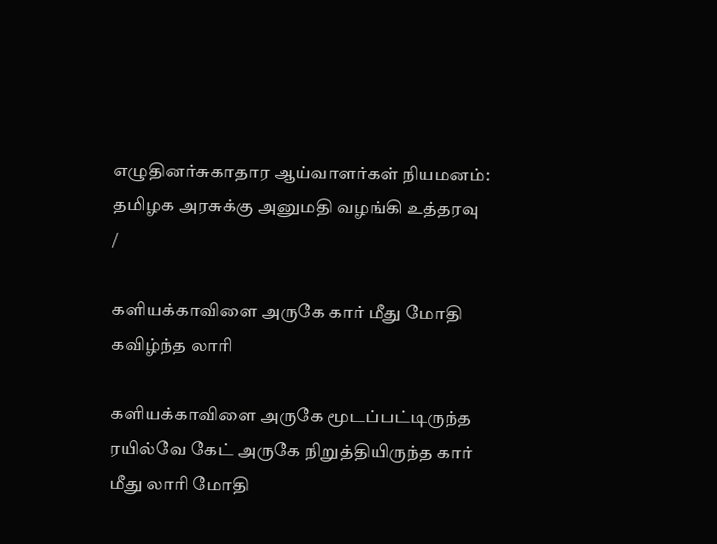எழுதினர்சுகாதார ஆய்வாளர்கள் நியமனம்: தமிழக அரசுக்கு அனுமதி வழங்கி உத்தரவு
/

களியக்காவிளை அருகே கார் மீது மோதி கவிழ்ந்த லாரி

களியக்காவிளை அருகே மூடப்பட்டிருந்த ரயில்வே கேட் அருகே நிறுத்தியிருந்த கார் மீது லாரி மோதி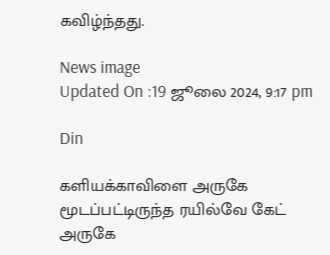கவிழ்ந்தது.

News image
Updated On :19 ஜூலை 2024, 9:17 pm

Din

களியக்காவிளை அருகே மூடப்பட்டிருந்த ரயில்வே கேட் அருகே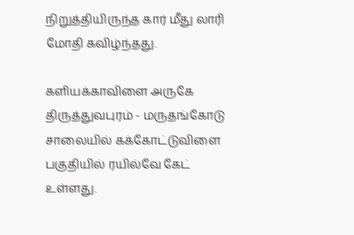நிறுத்தியிருந்த கார் மீது லாரி மோதி கவிழ்ந்தது.

களியக்காவிளை அருகே திருத்துவபுரம் - மருதங்கோடு சாலையில் கக்கோட்டுவிளை பகுதியில் ரயில்வே கேட் உள்ளது.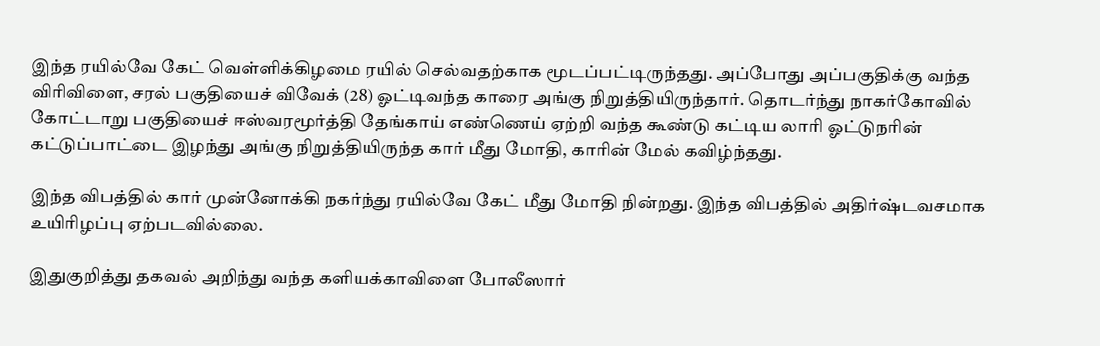இந்த ரயில்வே கேட் வெள்ளிக்கிழமை ரயில் செல்வதற்காக மூடப்பட்டிருந்தது. அப்போது அப்பகுதிக்கு வந்த விரிவிளை, சரல் பகுதியைச் விவேக் (28) ஓட்டிவந்த காரை அங்கு நிறுத்தியிருந்தார். தொடர்ந்து நாகர்கோவில் கோட்டாறு பகுதியைச் ஈஸ்வரமூர்த்தி தேங்காய் எண்ணெய் ஏற்றி வந்த கூண்டு கட்டிய லாரி ஓட்டுநரின் கட்டுப்பாட்டை இழந்து அங்கு நிறுத்தியிருந்த கார் மீது மோதி, காரின் மேல் கவிழ்ந்தது.

இந்த விபத்தில் கார் முன்னோக்கி நகர்ந்து ரயில்வே கேட் மீது மோதி நின்றது. இந்த விபத்தில் அதிர்ஷ்டவசமாக உயிரிழப்பு ஏற்படவில்லை.

இதுகுறித்து தகவல் அறிந்து வந்த களியக்காவிளை போலீஸார்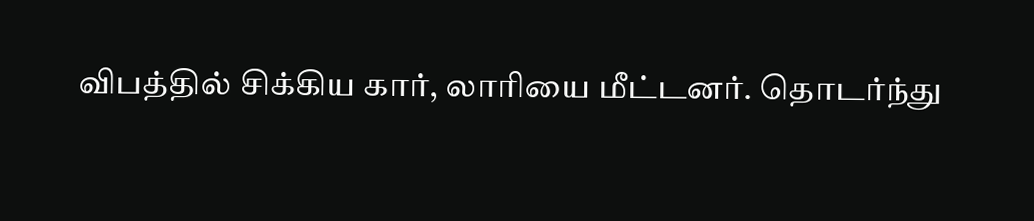விபத்தில் சிக்கிய கார், லாரியை மீட்டனர். தொடர்ந்து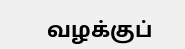வழக்குப்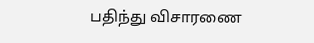பதிந்து விசாரணை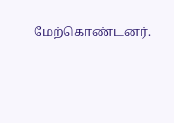மேற்கொண்டனர்.